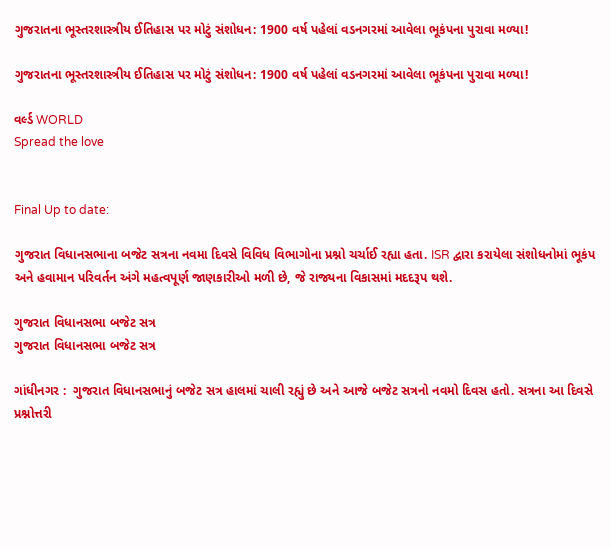ગુજરાતના ભૂસ્તરશાસ્ત્રીય ઈતિહાસ પર મોટું સંશોધન: 1900 વર્ષ પહેલાં વડનગરમાં આવેલા ભૂકંપના પુરાવા મળ્યા!

ગુજરાતના ભૂસ્તરશાસ્ત્રીય ઈતિહાસ પર મોટું સંશોધન: 1900 વર્ષ પહેલાં વડનગરમાં આવેલા ભૂકંપના પુરાવા મળ્યા!

વર્લ્ડ WORLD
Spread the love


Final Up to date:

ગુજરાત વિધાનસભાના બજેટ સત્રના નવમા દિવસે વિવિધ વિભાગોના પ્રશ્નો ચર્ચાઈ રહ્યા હતા. ISR દ્વારા કરાયેલા સંશોધનોમાં ભૂકંપ અને હવામાન પરિવર્તન અંગે મહત્વપૂર્ણ જાણકારીઓ મળી છે, જે રાજ્યના વિકાસમાં મદદરૂપ થશે.

ગુજરાત વિધાનસભા બજેટ સત્ર
ગુજરાત વિધાનસભા બજેટ સત્ર

ગાંધીનગર :  ગુજરાત વિધાનસભાનું બજેટ સત્ર હાલમાં ચાલી રહ્યું છે અને આજે બજેટ સત્રનો નવમો દિવસ હતો. સત્રના આ દિવસે પ્રશ્નોત્તરી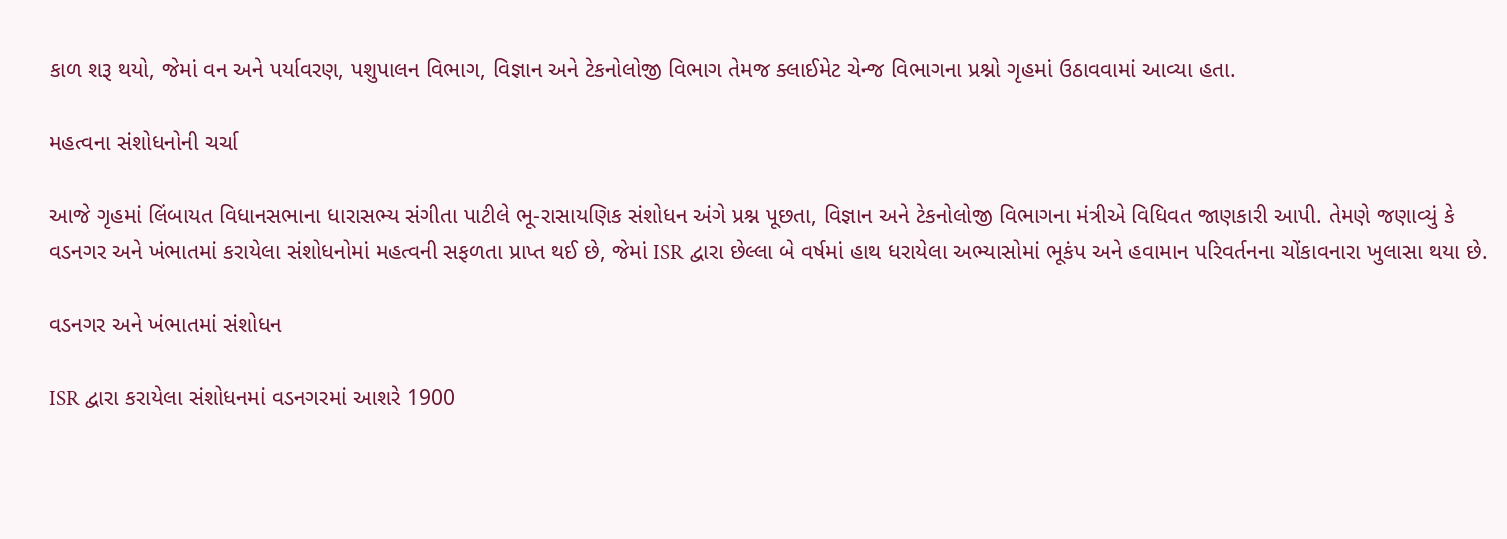કાળ શરૂ થયો, જેમાં વન અને પર્યાવરણ, પશુપાલન વિભાગ, વિજ્ઞાન અને ટેકનોલોજી વિભાગ તેમજ ક્લાઈમેટ ચેન્જ વિભાગના પ્રશ્નો ગૃહમાં ઉઠાવવામાં આવ્યા હતા.

મહત્વના સંશોધનોની ચર્ચા

આજે ગૃહમાં લિંબાયત વિધાનસભાના ધારાસભ્ય સંગીતા પાટીલે ભૂ-રાસાયણિક સંશોધન અંગે પ્રશ્ન પૂછતા, વિજ્ઞાન અને ટેકનોલોજી વિભાગના મંત્રીએ વિધિવત જાણકારી આપી. તેમણે જણાવ્યું કે વડનગર અને ખંભાતમાં કરાયેલા સંશોધનોમાં મહત્વની સફળતા પ્રાપ્ત થઈ છે, જેમાં ISR દ્વારા છેલ્લા બે વર્ષમાં હાથ ધરાયેલા અભ્યાસોમાં ભૂકંપ અને હવામાન પરિવર્તનના ચોંકાવનારા ખુલાસા થયા છે.

વડનગર અને ખંભાતમાં સંશોધન

ISR દ્વારા કરાયેલા સંશોધનમાં વડનગરમાં આશરે 1900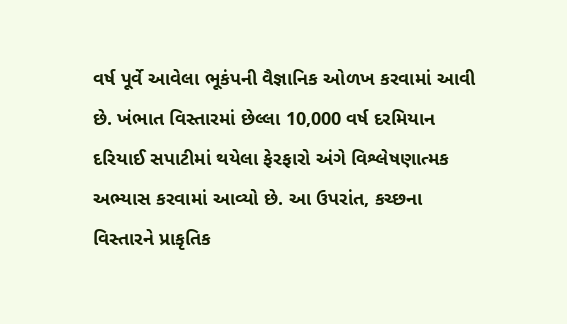વર્ષ પૂર્વે આવેલા ભૂકંપની વૈજ્ઞાનિક ઓળખ કરવામાં આવી છે. ખંભાત વિસ્તારમાં છેલ્લા 10,000 વર્ષ દરમિયાન દરિયાઈ સપાટીમાં થયેલા ફેરફારો અંગે વિશ્લેષણાત્મક અભ્યાસ કરવામાં આવ્યો છે. આ ઉપરાંત, કચ્છના વિસ્તારને પ્રાકૃતિક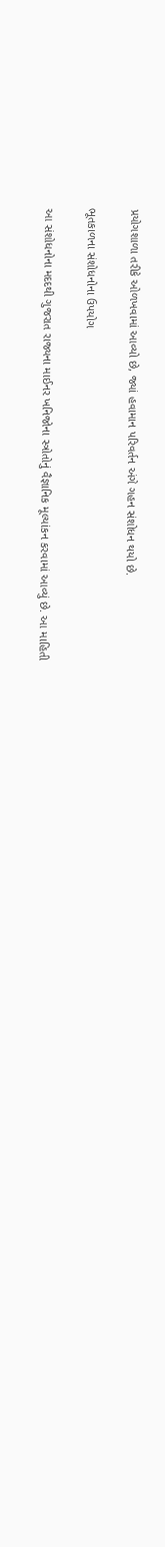પ્રયોગશાળા તરીકે ઓળખવામાં આવ્યો છે, જ્યાં હવામાન પરિવર્તન અંગે ગહન સંશોધન થયો છે.

ભૂતકાળના સંશોધનોના ઉપયોગ

આ સંશોધનોના મદદથી ગુજરાત રાજ્યના માઈનર ખનિજોના સ્ત્રોતોનું વૈજ્ઞાનિક મૂલ્યાંકન કરવામાં આવ્યું છે. આ માહિતી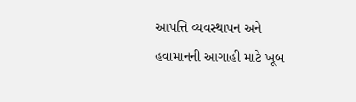આપત્તિ વ્યવસ્થાપન અને હવામાનની આગાહી માટે ખૂબ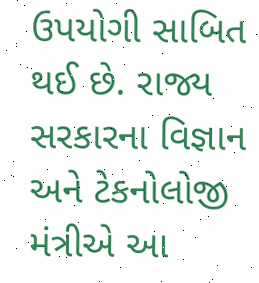ઉપયોગી સાબિત થઈ છે. રાજ્ય સરકારના વિજ્ઞાન અને ટેકનોલોજી મંત્રીએ આ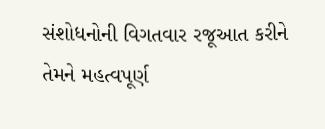સંશોધનોની વિગતવાર રજૂઆત કરીને તેમને મહત્વપૂર્ણ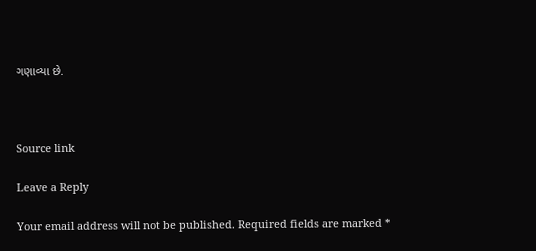ગણાવ્યા છે.



Source link

Leave a Reply

Your email address will not be published. Required fields are marked *